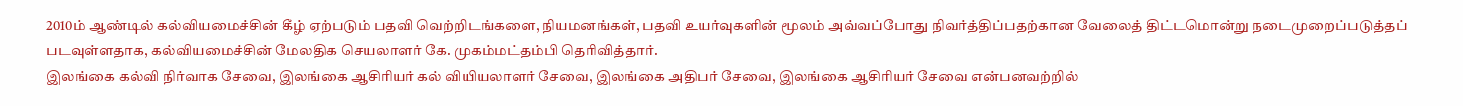2010ம் ஆண்டில் கல்வியமைச்சின் கீழ் ஏற்படும் பதவி வெற்றிடங்களை, நியமனங்கள், பதவி உயர்வுகளின் மூலம் அவ்வப்போது நிவர்த்திப்பதற்கான வேலைத் திட்டமொன்று நடைமுறைப்படுத்தப் படவுள்ளதாக, கல்வியமைச்சின் மேலதிக செயலாளர் கே. முகம்மட்தம்பி தெரிவித்தார்.
இலங்கை கல்வி நிர்வாக சேவை, இலங்கை ஆசிரியர் கல் வியியலாளர் சேவை, இலங்கை அதிபர் சேவை, இலங்கை ஆசிரியர் சேவை என்பனவற்றில்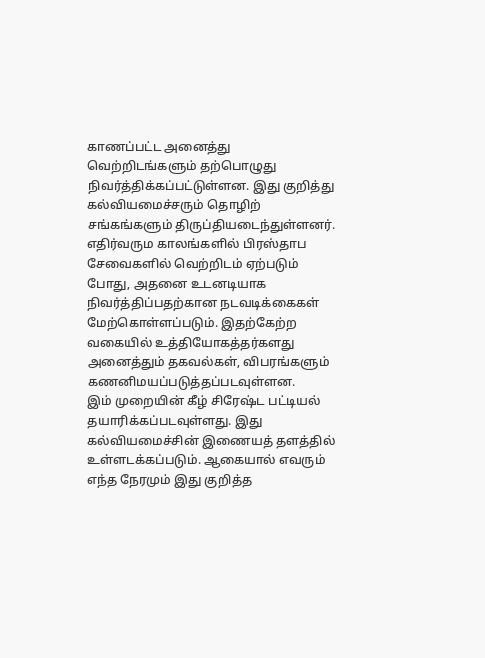காணப்பட்ட அனைத்து வெற்றிடங்களும் தற்பொழுது நிவர்த்திக்கப்பட்டுள்ளன. இது குறித்து கல்வியமைச்சரும் தொழிற் சங்கங்களும் திருப்தியடைந்துள்ளனர்.
எதிர்வரும காலங்களில் பிரஸ்தாப சேவைகளில் வெற்றிடம் ஏற்படும் போது, அதனை உடனடியாக நிவர்த்திப்பதற்கான நடவடிக்கைகள் மேற்கொள்ளப்படும். இதற்கேற்ற வகையில் உத்தியோகத்தர்களது அனைத்தும் தகவல்கள், விபரங்களும் கணனிமயப்படுத்தப்படவுள்ளன.
இம் முறையின் கீழ் சிரேஷ்ட பட்டியல் தயாரிக்கப்படவுள்ளது. இது கல்வியமைச்சின் இணையத் தளத்தில் உள்ளடக்கப்படும். ஆகையால் எவரும் எந்த நேரமும் இது குறித்த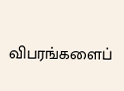விபரங்களைப்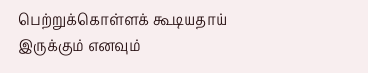பெற்றுக்கொள்ளக் கூடியதாய் இருக்கும் எனவும்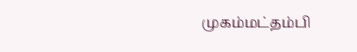முகம்மட்தம்பி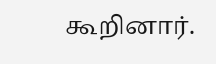கூறினார்.